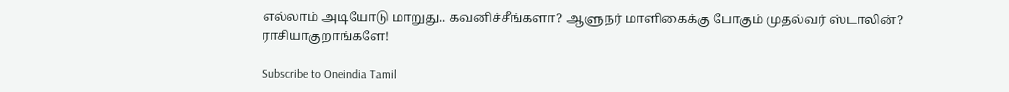எல்லாம் அடியோடு மாறுது.. கவனிச்சீங்களா? ஆளுநர் மாளிகைக்கு போகும் முதல்வர் ஸ்டாலின்? ராசியாகுறாங்களே!

Subscribe to Oneindia Tamil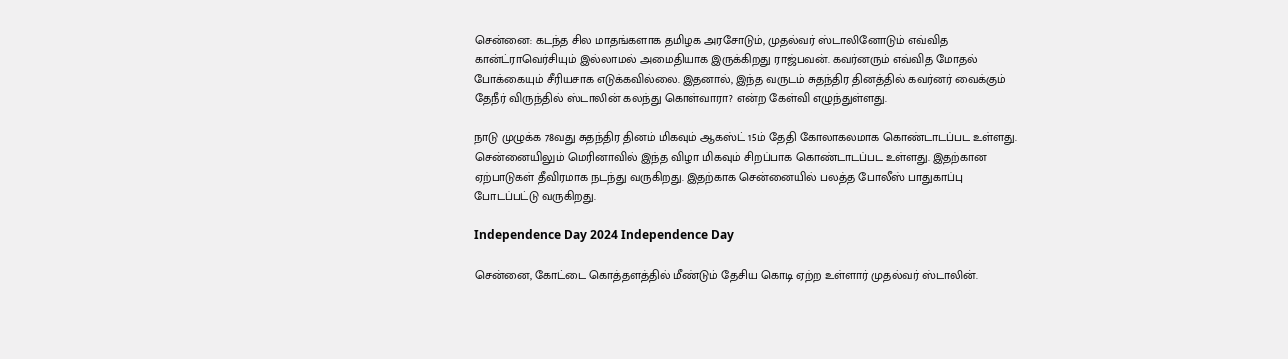சென்னை: கடந்த சில மாதங்களாக தமிழக அரசோடும், முதல்வர் ஸ்டாலினோடும் எவ்வித கான்ட்ராவெர்சியும் இல்லாமல் அமைதியாக இருக்கிறது ராஜ்பவன். கவர்னரும் எவ்வித மோதல் போக்கையும் சீரியசாக எடுக்கவில்லை. இதனால், இந்த வருடம் சுதந்திர தினத்தில் கவர்னர் வைக்கும் தேநீர் விருந்தில் ஸ்டாலின் கலந்து கொள்வாரா? என்ற கேள்வி எழுந்துள்ளது.

நாடு முழுக்க 78வது சுதந்திர தினம் மிகவும் ஆகஸ்ட் 15ம் தேதி கோலாகலமாக கொண்டாடப்பட உள்ளது. சென்னையிலும் மெரினாவில் இந்த விழா மிகவும் சிறப்பாக கொண்டாடப்பட உள்ளது. இதற்கான ஏற்பாடுகள் தீவிரமாக நடந்து வருகிறது. இதற்காக சென்னையில் பலத்த போலீஸ் பாதுகாப்பு போடப்பட்டு வருகிறது.

Independence Day 2024 Independence Day

சென்னை, கோட்டை கொத்தளத்தில் மீண்டும் தேசிய கொடி ஏற்ற உள்ளார் முதல்வர் ஸ்டாலின்.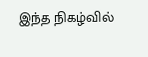இந்த நிகழ்வில்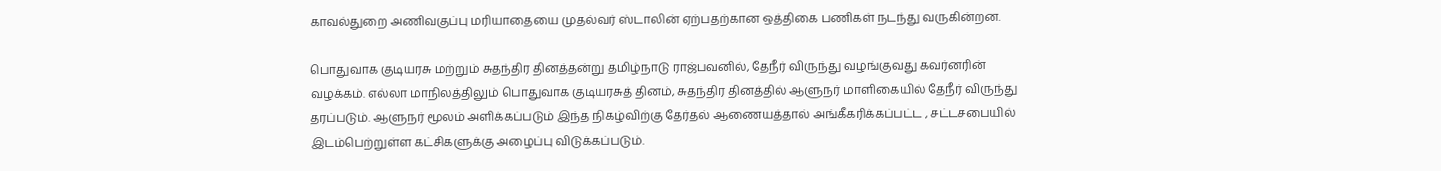காவல்துறை அணிவகுப்பு மரியாதையை முதல்வர் ஸ்டாலின் ஏற்பதற்கான ஒத்திகை பணிகள் நடந்து வருகின்றன.

பொதுவாக குடியரசு மற்றும் சுதந்திர தினத்தன்று தமிழ்நாடு ராஜ்பவனில், தேநீர் விருந்து வழங்குவது கவர்னரின் வழக்கம். எல்லா மாநிலத்திலும் பொதுவாக குடியரசுத் தினம், சுதந்திர தினத்தில் ஆளுநர் மாளிகையில் தேநீர் விருந்து தரப்படும். ஆளுநர் மூலம் அளிக்கப்படும் இந்த நிகழ்விற்கு தேர்தல் ஆணையத்தால் அங்கீகரிக்கப்பட்ட , சட்டசபையில் இடம்பெற்றுள்ள கட்சிகளுக்கு அழைப்பு விடுக்கப்படும்.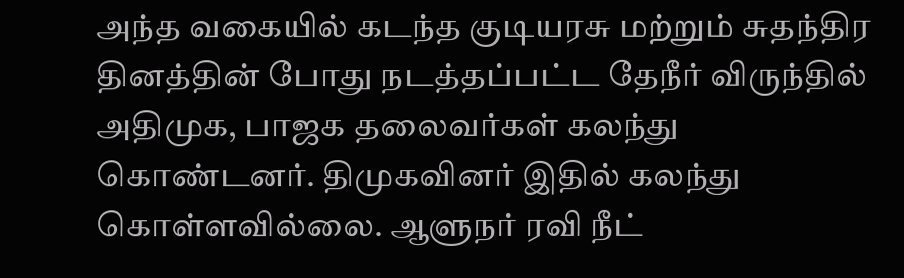அந்த வகையில் கடந்த குடியரசு மற்றும் சுதந்திர தினத்தின் போது நடத்தப்பட்ட தேநீர் விருந்தில் அதிமுக, பாஜக தலைவர்கள் கலந்து கொண்டனர். திமுகவினர் இதில் கலந்து கொள்ளவில்லை. ஆளுநர் ரவி நீட்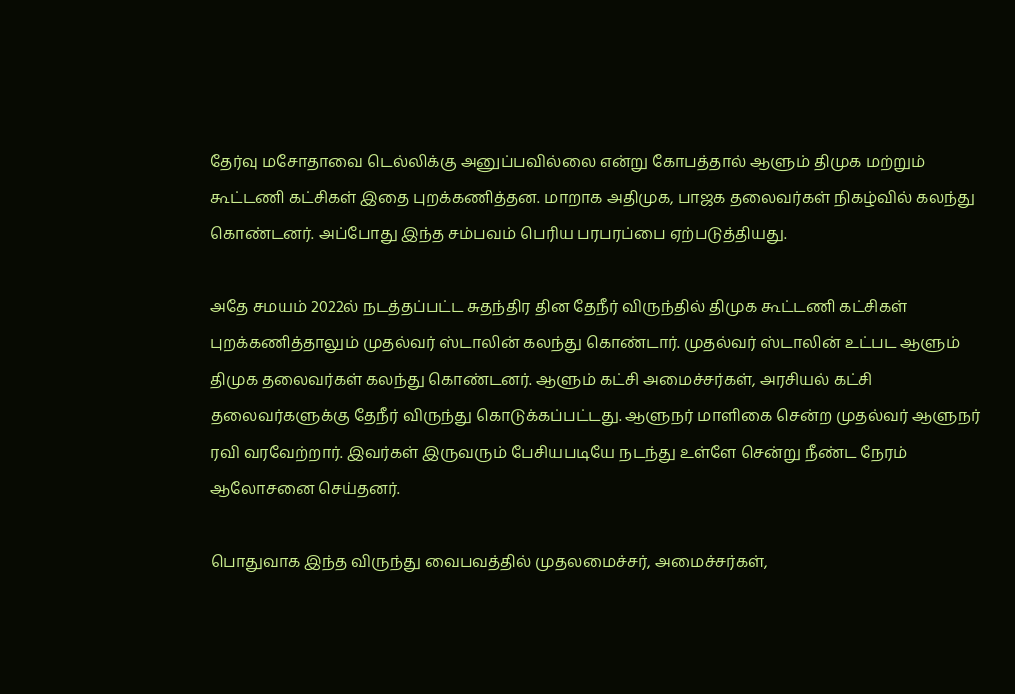தேர்வு மசோதாவை டெல்லிக்கு அனுப்பவில்லை என்று கோபத்தால் ஆளும் திமுக மற்றும் கூட்டணி கட்சிகள் இதை புறக்கணித்தன. மாறாக அதிமுக, பாஜக தலைவர்கள் நிகழ்வில் கலந்து கொண்டனர். அப்போது இந்த சம்பவம் பெரிய பரபரப்பை ஏற்படுத்தியது.

அதே சமயம் 2022ல் நடத்தப்பட்ட சுதந்திர தின தேநீர் விருந்தில் திமுக கூட்டணி கட்சிகள் புறக்கணித்தாலும் முதல்வர் ஸ்டாலின் கலந்து கொண்டார். முதல்வர் ஸ்டாலின் உட்பட ஆளும் திமுக தலைவர்கள் கலந்து கொண்டனர். ஆளும் கட்சி அமைச்சர்கள், அரசியல் கட்சி தலைவர்களுக்கு தேநீர் விருந்து கொடுக்கப்பட்டது. ஆளுநர் மாளிகை சென்ற முதல்வர் ஆளுநர் ரவி வரவேற்றார். இவர்கள் இருவரும் பேசியபடியே நடந்து உள்ளே சென்று நீண்ட நேரம் ஆலோசனை செய்தனர்.

பொதுவாக இந்த விருந்து வைபவத்தில் முதலமைச்சர், அமைச்சர்கள்,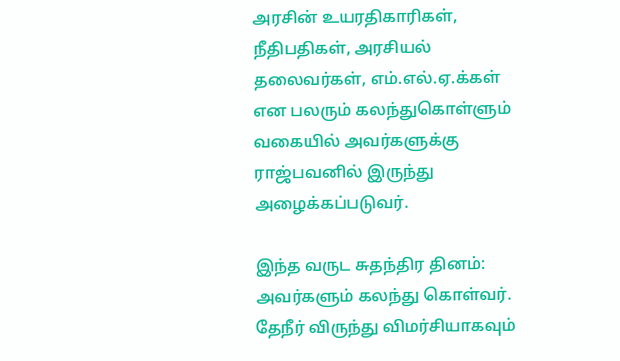அரசின் உயரதிகாரிகள், நீதிபதிகள், அரசியல் தலைவர்கள், எம்.எல்.ஏ.க்கள் என பலரும் கலந்துகொள்ளும் வகையில் அவர்களுக்கு ராஜ்பவனில் இருந்து அழைக்கப்படுவர்.

இந்த வருட சுதந்திர தினம்: அவர்களும் கலந்து கொள்வர். தேநீர் விருந்து விமர்சியாகவும்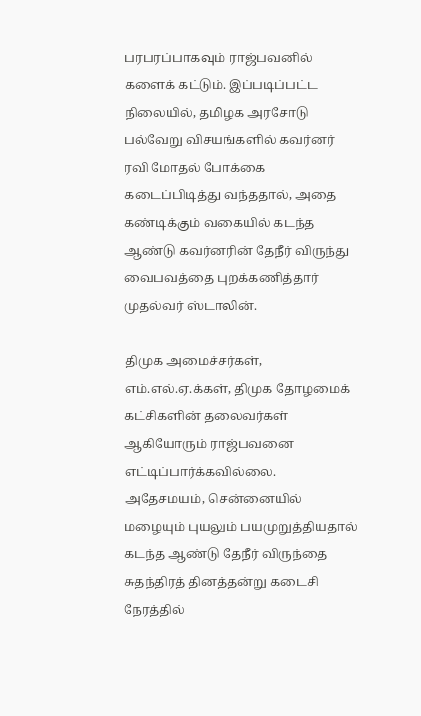பரபரப்பாகவும் ராஜ்பவனில் களைக் கட்டும். இப்படிப்பட்ட நிலையில், தமிழக அரசோடு பல்வேறு விசயங்களில் கவர்னர் ரவி மோதல் போக்கை கடைப்பிடித்து வந்ததால், அதை கண்டிக்கும் வகையில் கடந்த ஆண்டு கவர்னரின் தேநீர் விருந்து வைபவத்தை புறக்கணித்தார் முதல்வர் ஸ்டாலின்.

திமுக அமைச்சர்கள், எம்.எல்.ஏ.க்கள், திமுக தோழமைக் கட்சிகளின் தலைவர்கள் ஆகியோரும் ராஜ்பவனை எட்டிப்பார்க்கவில்லை. அதேசமயம், சென்னையில் மழையும் புயலும் பயமுறுத்தியதால் கடந்த ஆண்டு தேநீர் விருந்தை சுதந்திரத் தினத்தன்று கடைசி நேரத்தில்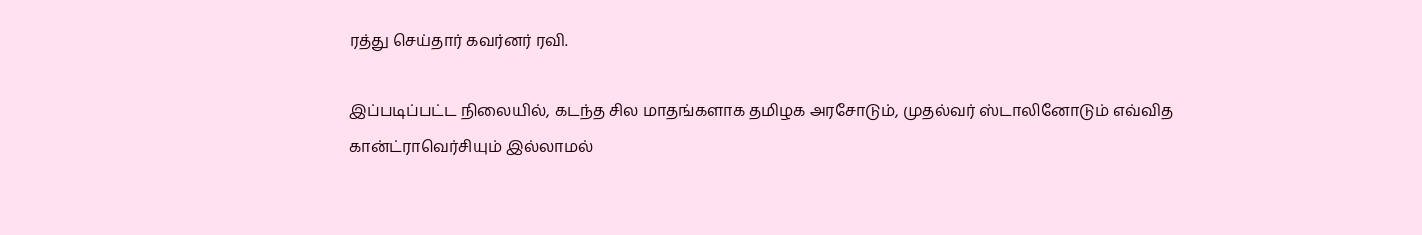ரத்து செய்தார் கவர்னர் ரவி.

இப்படிப்பட்ட நிலையில், கடந்த சில மாதங்களாக தமிழக அரசோடும், முதல்வர் ஸ்டாலினோடும் எவ்வித கான்ட்ராவெர்சியும் இல்லாமல்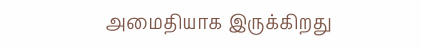அமைதியாக இருக்கிறது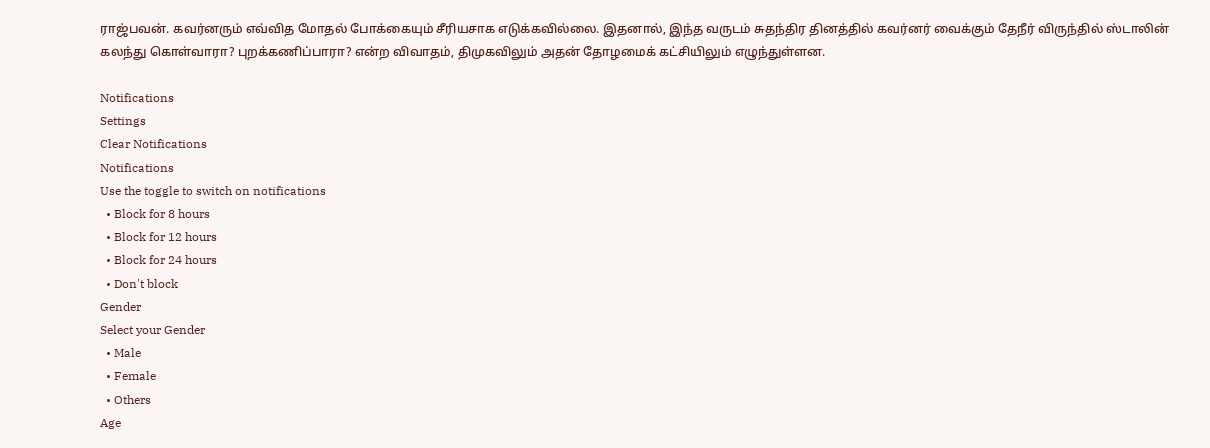ராஜ்பவன். கவர்னரும் எவ்வித மோதல் போக்கையும் சீரியசாக எடுக்கவில்லை. இதனால், இந்த வருடம் சுதந்திர தினத்தில் கவர்னர் வைக்கும் தேநீர் விருந்தில் ஸ்டாலின் கலந்து கொள்வாரா? புறக்கணிப்பாரா? என்ற விவாதம், திமுகவிலும் அதன் தோழமைக் கட்சியிலும் எழுந்துள்ளன.

Notifications
Settings
Clear Notifications
Notifications
Use the toggle to switch on notifications
  • Block for 8 hours
  • Block for 12 hours
  • Block for 24 hours
  • Don't block
Gender
Select your Gender
  • Male
  • Female
  • Others
Age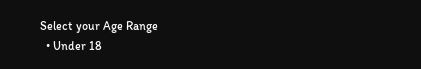Select your Age Range
  • Under 18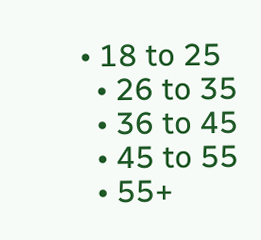• 18 to 25
  • 26 to 35
  • 36 to 45
  • 45 to 55
  • 55+